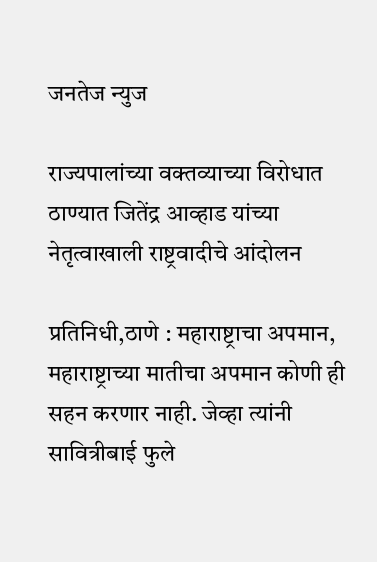जनतेज न्युज

राज्यपालांच्या वक्तव्याच्या विरोधात ठाण्यात जितेंद्र आव्हाड यांच्या नेतृत्वाखाली राष्ट्रवादीचे आंदोलन

प्रतिनिधी,ठाणे : महाराष्ट्राचा अपमान, महाराष्ट्राच्या मातीचा अपमान कोणी ही सहन करणार नाही. जेव्हा त्यांनी सावित्रीबाई फुले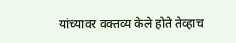यांच्यावर वक्तव्य केले होते तेव्हाच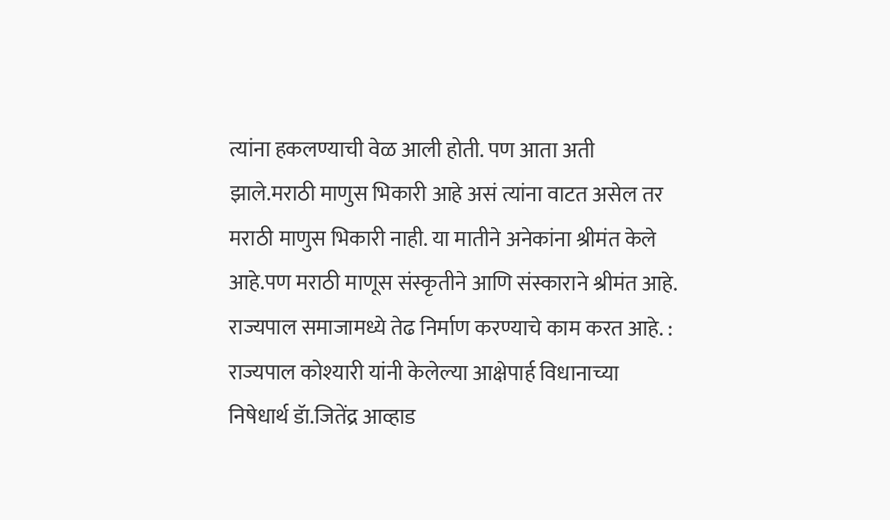त्यांना हकलण्याची वेळ आली होती. पण आता अती झाले.मराठी माणुस भिकारी आहे असं त्यांना वाटत असेल तर मराठी माणुस भिकारी नाही. या मातीने अनेकांना श्रीमंत केले आहे.पण मराठी माणूस संस्कृतीने आणि संस्काराने श्रीमंत आहे. राज्यपाल समाजामध्ये तेढ निर्माण करण्याचे काम करत आहे. : राज्यपाल कोश्यारी यांनी केलेल्या आक्षेपार्ह विधानाच्या निषेधार्थ डॅा.जितेंद्र आव्हाड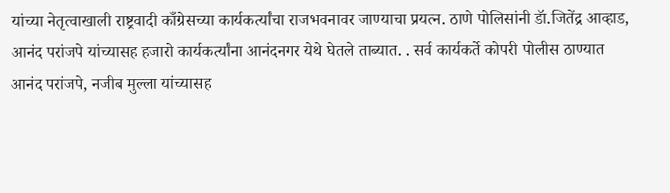यांच्या नेतृत्वाखाली राष्ट्रवादी काँग्रेसच्या कार्यकर्त्यांचा राजभवनावर जाण्याचा प्रयत्न. ठाणे पोलिसांनी डॅा.जितेंद्र आव्हाड, आनंद परांजपे यांच्यासह हजारो कार्यकर्त्यांना आनंदनगर येथे घेतले ताब्यात. . सर्व कार्यकर्ते कोपरी पोलीस ठाण्यात आनंद परांजपे, नजीब मुल्ला यांच्यासह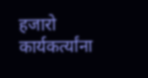हजारो कार्यकर्त्यांना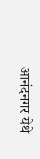आनंदनगर येथे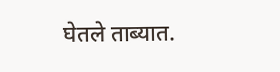घेतले ताब्यात.